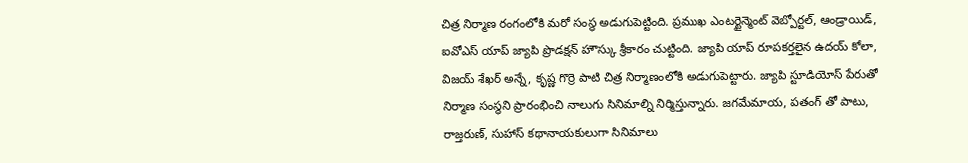చిత్ర నిర్మాణ రంగంలోకి మరో సంస్థ అడుగుపెట్టింది. ప్రముఖ ఎంటర్టైన్మెంట్ వెబ్పోర్టల్, ఆండ్రాయిడ్, ఐవోఎస్ యాప్ జ్యాపి ప్రొడక్షన్ హౌస్కు శ్రీకారం చుట్టింది. జ్యాపి యాప్ రూపకర్తలైన ఉదయ్ కోలా, విజయ్ శేఖర్ అన్నే, కృష్ణ గొర్రె పాటి చిత్ర నిర్మాణంలోకి అడుగుపెట్టారు. జ్యాపి స్టూడియోస్ పేరుతో నిర్మాణ సంస్థని ప్రారంభించి నాలుగు సినిమాల్ని నిర్మిస్తున్నారు. జగమేమాయ, పతంగ్ తో పాటు, రాజ్తరుణ్, సుహాస్ కథానాయకులుగా సినిమాలు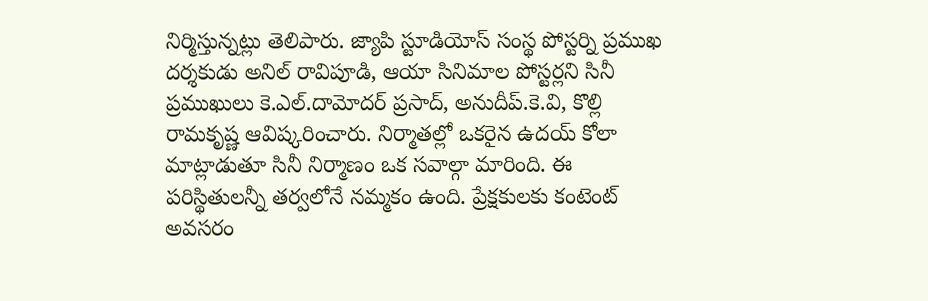నిర్మిస్తున్నట్లు తెలిపారు. జ్యాపి స్టూడియోస్ సంస్థ పోస్టర్ని ప్రముఖ దర్శకుడు అనిల్ రావిపూడి, ఆయా సినిమాల పోస్టర్లని సినీ ప్రముఖులు కె.ఎల్.దామోదర్ ప్రసాద్, అనుదీప్.కె.వి, కొల్లి రామకృష్ణ ఆవిష్కరించారు. నిర్మాతల్లో ఒకరైన ఉదయ్ కోలా మాట్లాడుతూ సినీ నిర్మాణం ఒక సవాల్గా మారింది. ఈ పరిస్థితులన్నీ తర్వలోనే నమ్మకం ఉంది. ప్రేక్షకులకు కంటెంట్ అవసరం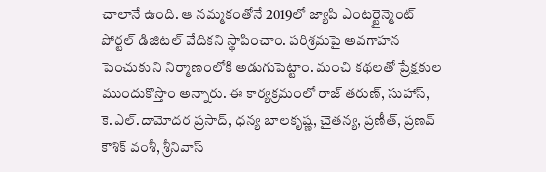చాలానే ఉంది. ఆ నమ్మకంతోనే 2019లో జ్యాపి ఎంటర్టైన్మెంట్ పోర్టల్ డిజిటల్ వేదికని స్థాపించాం. పరిశ్రమపై అవగాహన పెంచుకుని నిర్మాణంలోకి అడుగుపెట్టాం. మంచి కథలతో ప్రేక్షకుల ముందుకొస్తొం అన్నారు. ఈ కార్యక్రమంలో రాజ్ తరుణ్, సుహాస్, కె.ఎల్.దామోదర ప్రసాద్, ధన్య బాలకృష్ణ, చైతన్య, ప్రణీత్, ప్రణవ్ కౌశిక్ వంశీ, శ్రీనివాస్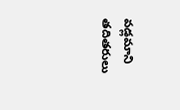వడ్లమాని తదితరులు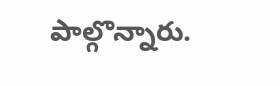పాల్గొన్నారు.